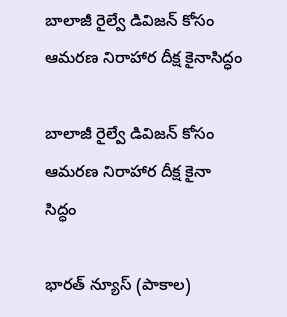బాలాజీ రైల్వే డివిజన్ కోసం ఆమరణ నిరాహార దీక్ష కైనాసిద్ధం

బాలాజీ రైల్వే డివిజన్ కోసం ఆమరణ నిరాహార దీక్ష కైనా
సిద్ధం

భారత్ న్యూస్ (పాకాల)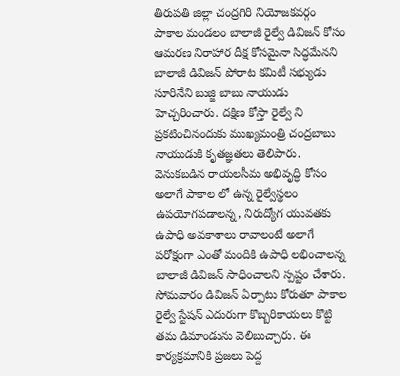తిరుపతి జిల్లా చంద్రగిరి నియోజకవర్గం పాకాల మండలం బాలాజీ రైల్వే డివిజన్ కోసం ఆమరణ నిరాహార దీక్ష కోసమైనా సిద్ధమేనని బాలాజీ డివిజన్ పోరాట కమిటీ సభ్యుడు సూరినేని బుజ్జి బాబు నాయుడు హెచ్చరించారు. దక్షిణ కోస్తా రైల్వే ని ప్రకటించినందుకు ముఖ్యమంత్రి చంద్రబాబు నాయుడుకి కృతజ్ఞతలు తెలిపారు. వెనుకబడిన రాయలసీమ అభివృద్ధి కోసం అలాగే పాకాల లో ఉన్న రైల్వేస్థలం ఉపయోగపడాలన్న, నిరుద్యోగ యువతకు ఉపాధి అవకాశాలు రావాలంటే అలాగే పరోక్షంగా ఎంతో మందికి ఉపాధి లభించాలన్న బాలాజీ డివిజన్ సాధించాలని స్పష్టం చేశారు. సోమవారం డివిజన్ ఏర్పాటు కోరుతూ పాకాల రైల్వే స్టేషన్ ఎదురుగా కొబ్బరికాయలు కొట్టి తమ డిమాండును వెలిబుచ్చారు. ఈ కార్యక్రమానికి ప్రజలు పెద్ద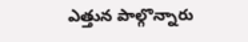ఎత్తున పాల్గొన్నారు